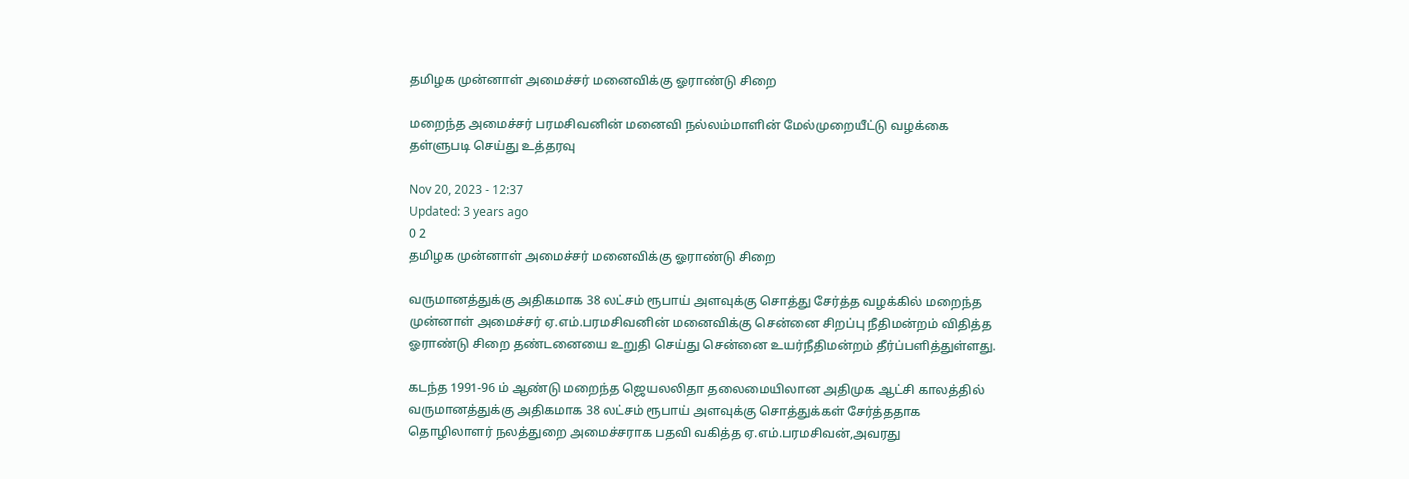தமிழக முன்னாள் அமைச்சர் மனைவிக்கு ஓராண்டு சிறை

மறைந்த அமைச்சர் பரமசிவனின் மனைவி நல்லம்மாளின் மேல்முறையீட்டு வழக்கை தள்ளுபடி செய்து உத்தரவு

Nov 20, 2023 - 12:37
Updated: 3 years ago
0 2
தமிழக முன்னாள் அமைச்சர் மனைவிக்கு ஓராண்டு சிறை

வருமானத்துக்கு அதிகமாக 38 லட்சம் ரூபாய் அளவுக்கு சொத்து சேர்த்த வழக்கில் மறைந்த முன்னாள் அமைச்சர் ஏ.எம்.பரமசிவனின் மனைவிக்கு சென்னை சிறப்பு நீதிமன்றம் விதித்த ஓராண்டு சிறை தண்டனையை உறுதி செய்து சென்னை உயர்நீதிமன்றம் தீர்ப்பளித்துள்ளது.

கடந்த 1991-96 ம் ஆண்டு மறைந்த ஜெயலலிதா தலைமையிலான அதிமுக ஆட்சி காலத்தில் வருமானத்துக்கு அதிகமாக 38 லட்சம் ரூபாய் அளவுக்கு சொத்துக்கள் சேர்த்ததாக தொழிலாளர் நலத்துறை அமைச்சராக பதவி வகித்த ஏ.எம்.பரமசிவன்,அவரது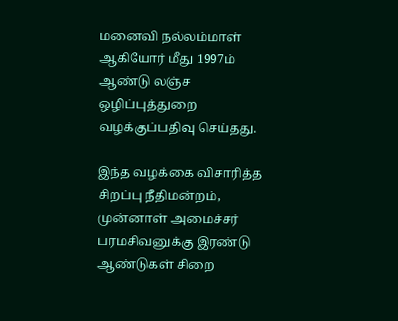மனைவி நல்லம்மாள் ஆகியோர் மீது 1997ம் ஆண்டு லஞ்ச ஒழிப்புத்துறை வழக்குப்பதிவு செய்தது.

இந்த வழக்கை விசாரித்த சிறப்பு நீதிமன்றம், முன்னாள் அமைச்சர் பரமசிவனுக்கு இரண்டு ஆண்டுகள் சிறை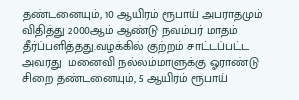தண்டனையும், 10 ஆயிரம் ரூபாய் அபராதமும் விதித்து 2000ஆம் ஆண்டு நவம்பர் மாதம் தீர்ப்பளித்தது.வழக்கில் குற்றம் சாட்டப்பட்ட அவரது  மனைவி நல்லம்மாளுக்கு ஓராண்டு சிறை தண்டனையும், 5 ஆயிரம் ரூபாய்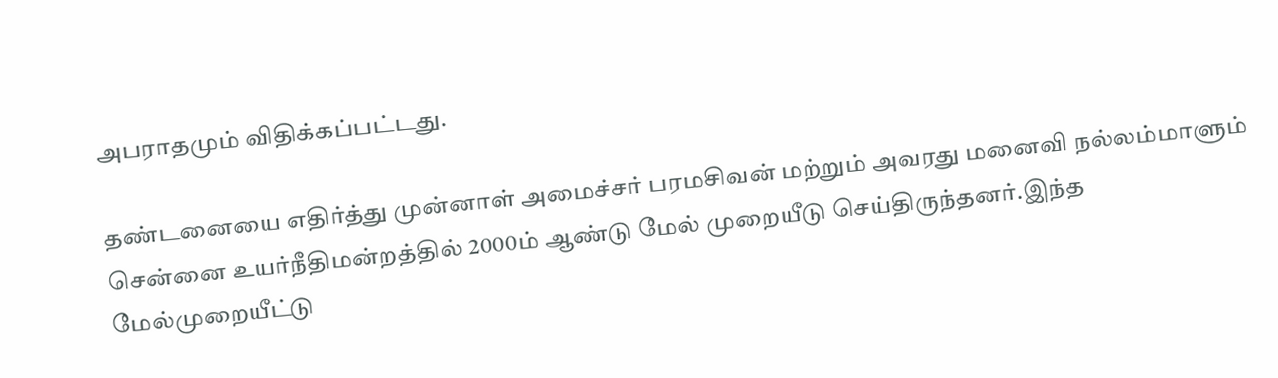அபராதமும் விதிக்கப்பட்டது.

தண்டனையை எதிர்த்து முன்னாள் அமைச்சர் பரமசிவன் மற்றும் அவரது மனைவி நல்லம்மாளும் சென்னை உயர்நீதிமன்றத்தில் 2000ம் ஆண்டு மேல் முறையீடு செய்திருந்தனர்.இந்த மேல்முறையீட்டு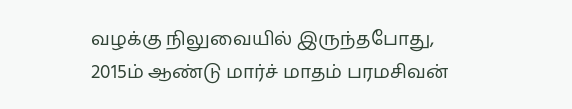வழக்கு நிலுவையில் இருந்தபோது, 2015ம் ஆண்டு மார்ச் மாதம் பரமசிவன்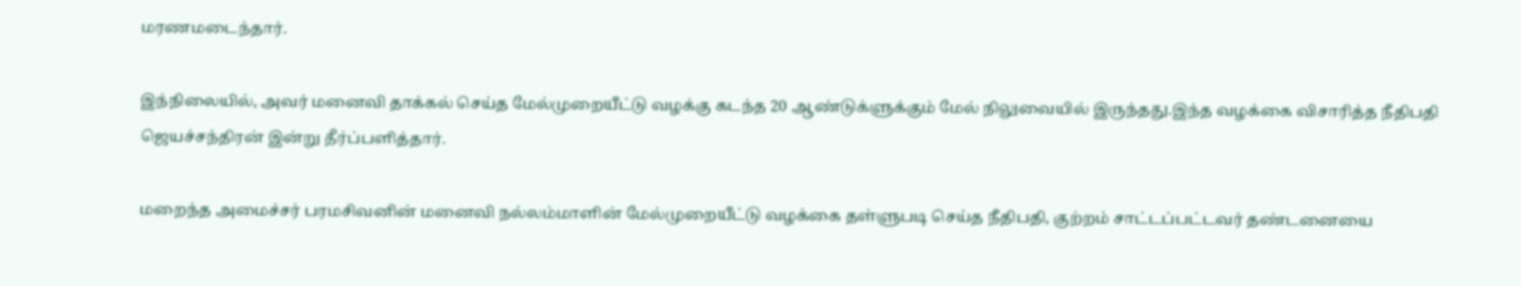மரணமடைந்தார்.

இந்நிலையில், அவர் மனைவி தாக்கல் செய்த மேல்முறையீட்டு வழக்கு கடந்த 20 ஆண்டுக்ளுக்கும் மேல் நிலுவையில் இருந்தது.இந்த வழக்கை விசாரித்த நீதிபதி ஜெயச்சந்திரன் இன்று தீர்ப்பளித்தார்.

மறைந்த அமைச்சர் பரமசிவனின் மனைவி நல்லம்மாளின் மேல்முறையீட்டு வழக்கை தள்ளுபடி செய்த நீதிபதி, குற்றம் சாட்டப்பட்டவர் தண்டனையை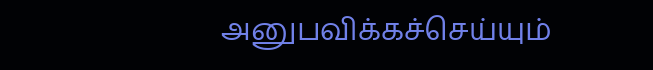அனுபவிக்கச்செய்யும்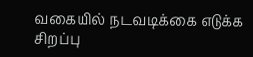வகையில் நடவடிக்கை எடுக்க சிறப்பு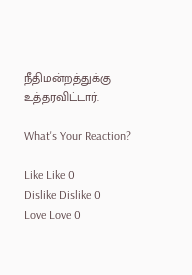நீதிமன்றத்துக்கு உத்தரவிட்டார்.

What's Your Reaction?

Like Like 0
Dislike Dislike 0
Love Love 0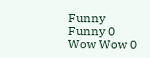Funny Funny 0
Wow Wow 0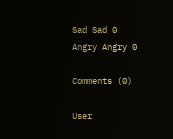Sad Sad 0
Angry Angry 0

Comments (0)

User